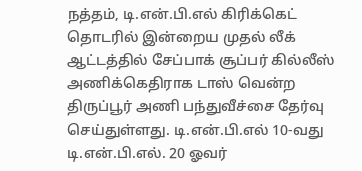நத்தம், டி.என்.பி.எல் கிரிக்கெட் தொடரில் இன்றைய முதல் லீக் ஆட்டத்தில் சேப்பாக் சூப்பர் கில்லீஸ் அணிக்கெதிராக டாஸ் வென்ற திருப்பூர் அணி பந்துவீச்சை தேர்வு செய்துள்ளது. டி.என்.பி.எல் 10-வது டி.என்.பி.எல். 20 ஓவர்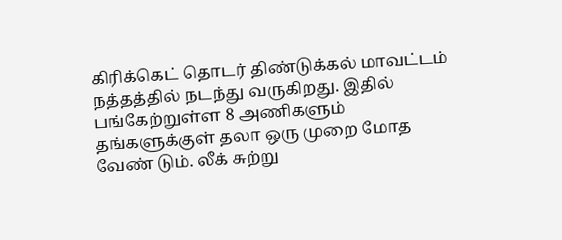கிரிக்கெட் தொடர் திண்டுக்கல் மாவட்டம் நத்தத்தில் நடந்து வருகிறது. இதில் பங்கேற்றுள்ள 8 அணிகளும் தங்களுக்குள் தலா ஒரு முறை மோத வேண் டும். லீக் சுற்று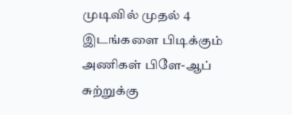முடிவில் முதல் 4 இடங்களை பிடிக்கும் அணிகள் பிளே-ஆப் சுற்றுக்கு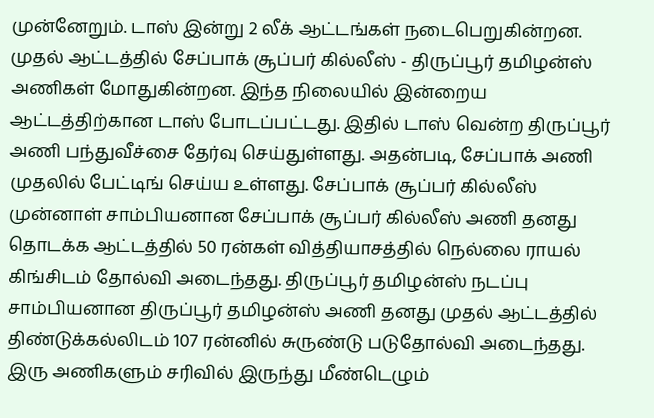முன்னேறும். டாஸ் இன்று 2 லீக் ஆட்டங்கள் நடைபெறுகின்றன. முதல் ஆட்டத்தில் சேப்பாக் சூப்பர் கில்லீஸ் - திருப்பூர் தமிழன்ஸ் அணிகள் மோதுகின்றன. இந்த நிலையில் இன்றைய ஆட்டத்திற்கான டாஸ் போடப்பட்டது. இதில் டாஸ் வென்ற திருப்பூர் அணி பந்துவீச்சை தேர்வு செய்துள்ளது. அதன்படி, சேப்பாக் அணி முதலில் பேட்டிங் செய்ய உள்ளது. சேப்பாக் சூப்பர் கில்லீஸ் முன்னாள் சாம்பியனான சேப்பாக் சூப்பர் கில்லீஸ் அணி தனது தொடக்க ஆட்டத்தில் 50 ரன்கள் வித்தியாசத்தில் நெல்லை ராயல் கிங்சிடம் தோல்வி அடைந்தது. திருப்பூர் தமிழன்ஸ் நடப்பு சாம்பியனான திருப்பூர் தமிழன்ஸ் அணி தனது முதல் ஆட்டத்தில் திண்டுக்கல்லிடம் 107 ரன்னில் சுருண்டு படுதோல்வி அடைந்தது. இரு அணிகளும் சரிவில் இருந்து மீண்டெழும்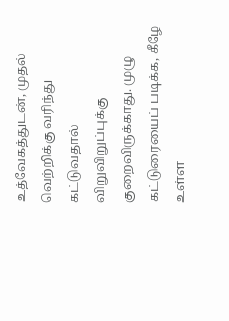உத்வேகத்துடன், முதல் வெற்றிக்கு வரிந்து கட்டுவதால் விறுவிறுப்புக்கு குறைவிருக்காது. முழு கட்டுரையைப் படிக்க, கீழே உள்ள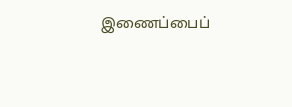இணைப்பைப்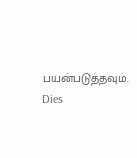பயன்படுத்தவும்.
Dies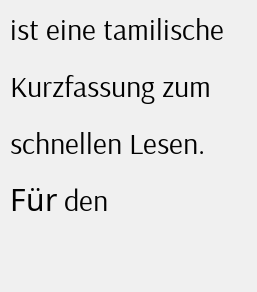ist eine tamilische Kurzfassung zum schnellen Lesen. Für den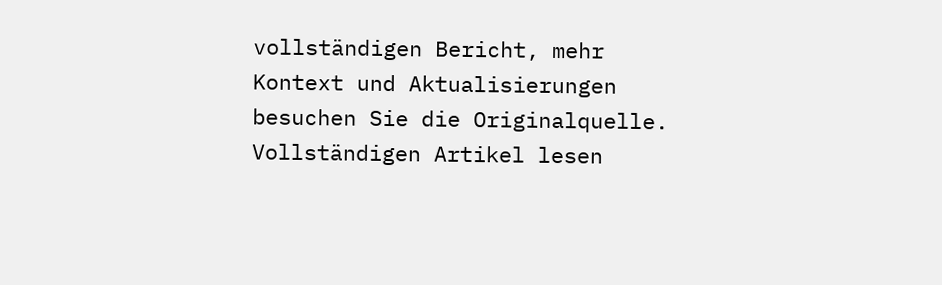vollständigen Bericht, mehr Kontext und Aktualisierungen besuchen Sie die Originalquelle.
Vollständigen Artikel lesen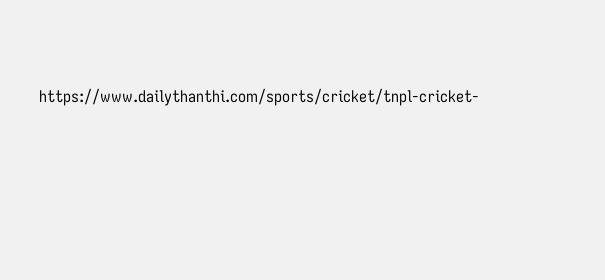https://www.dailythanthi.com/sports/cricket/tnpl-cricket-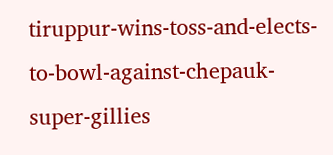tiruppur-wins-toss-and-elects-to-bowl-against-chepauk-super-gillies